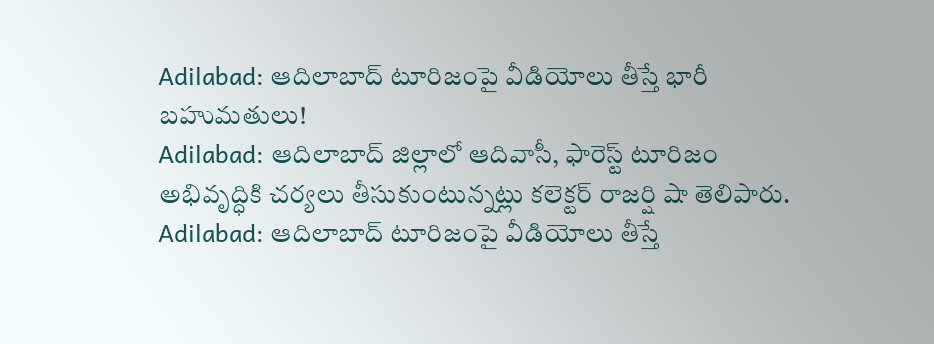Adilabad: ఆదిలాబాద్ టూరిజంపై వీడియోలు తీస్తే భారీ బహుమతులు!
Adilabad: ఆదిలాబాద్ జిల్లాలో ఆదివాసీ, ఫారెస్ట్ టూరిజం అభివృద్ధికి చర్యలు తీసుకుంటున్నట్లు కలెక్టర్ రాజర్షి షా తెలిపారు.
Adilabad: ఆదిలాబాద్ టూరిజంపై వీడియోలు తీస్తే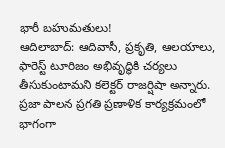భారీ బహుమతులు!
ఆదిలాబాద్: ఆదివాసీ, ప్రకృతి, ఆలయాలు, ఫారెస్ట్ టూరిజం అభివృద్ధికి చర్యలు తీసుకుంటామని కలెక్టర్ రాజర్షిషా అన్నారు. ప్రజా పాలన ప్రగతి ప్రణాళిక కార్యక్రమంలో భాగంగా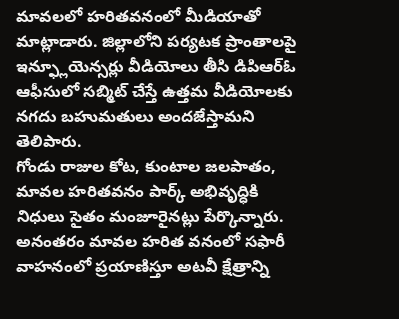మావలలో హరితవనంలో మీడియాతో మాట్లాడారు. జిల్లాలోని పర్యటక ప్రాంతాలపై ఇన్ఫ్లూయెన్సర్లు వీడియోలు తీసి డిపిఆర్ఓ ఆఫీసులో సబ్మిట్ చేస్తే ఉత్తమ వీడియోలకు నగదు బహుమతులు అందజేస్తామని తెలిపారు.
గోండు రాజుల కోట, కుంటాల జలపాతం, మావల హరితవనం పార్క్ అభివృద్ధికి నిధులు సైతం మంజూరైనట్లు పేర్కొన్నారు. అనంతరం మావల హరిత వనంలో సఫారీ వాహనంలో ప్రయాణిస్తూ అటవీ క్షేత్రాన్ని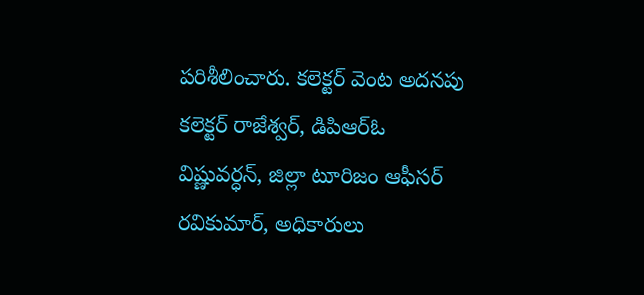పరిశీలించారు. కలెక్టర్ వెంట అదనపు కలెక్టర్ రాజేశ్వర్, డిపిఆర్ఓ విష్ణువర్ధన్, జిల్లా టూరిజం ఆఫీసర్ రవికుమార్, అధికారులు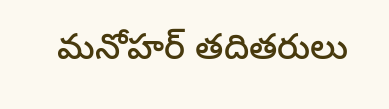మనోహర్ తదితరులు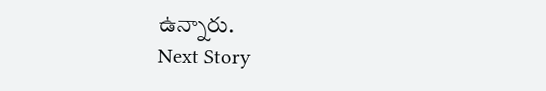ఉన్నారు.
Next Story